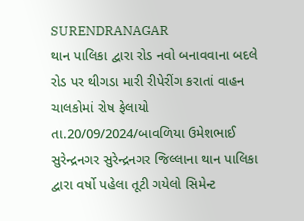SURENDRANAGAR
થાન પાલિકા દ્વારા રોડ નવો બનાવવાના બદલે રોડ પર થીગડા મારી રીપેરીંગ કરાતાં વાહન ચાલકોમાં રોષ ફેલાયો
તા.20/09/2024/બાવળિયા ઉમેશભાઈ સુરેન્દ્રનગર સુરેન્દ્રનગર જિલ્લાના થાન પાલિકા દ્વારા વર્ષો પહેલા તૂટી ગયેલો સિમેન્ટ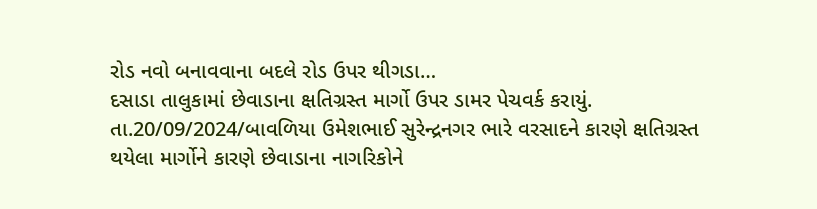રોડ નવો બનાવવાના બદલે રોડ ઉપર થીગડા…
દસાડા તાલુકામાં છેવાડાના ક્ષતિગ્રસ્ત માર્ગો ઉપર ડામર પેચવર્ક કરાયું.
તા.20/09/2024/બાવળિયા ઉમેશભાઈ સુરેન્દ્રનગર ભારે વરસાદને કારણે ક્ષતિગ્રસ્ત થયેલા માર્ગોને કારણે છેવાડાના નાગરિકોને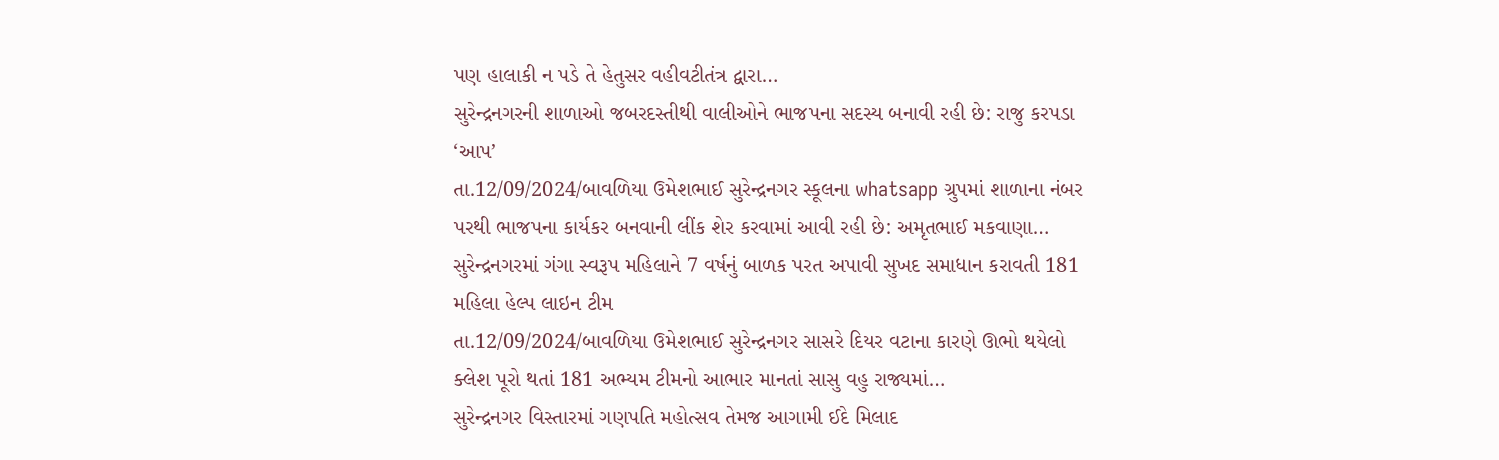પણ હાલાકી ન પડે તે હેતુસર વહીવટીતંત્ર દ્વારા…
સુરેન્દ્રનગરની શાળાઓ જબરદસ્તીથી વાલીઓને ભાજપના સદસ્ય બનાવી રહી છે: રાજુ કરપડા ‘આપ’
તા.12/09/2024/બાવળિયા ઉમેશભાઈ સુરેન્દ્રનગર સ્કૂલના whatsapp ગ્રુપમાં શાળાના નંબર પરથી ભાજપના કાર્યકર બનવાની લીંક શેર કરવામાં આવી રહી છે: અમૃતભાઈ મકવાણા…
સુરેન્દ્રનગરમાં ગંગા સ્વરૂપ મહિલાને 7 વર્ષનું બાળક પરત અપાવી સુખદ સમાધાન કરાવતી 181 મહિલા હેલ્પ લાઇન ટીમ
તા.12/09/2024/બાવળિયા ઉમેશભાઈ સુરેન્દ્રનગર સાસરે દિયર વટાના કારણે ઊભો થયેલો ક્લેશ પૂરો થતાં 181 અભ્યમ ટીમનો આભાર માનતાં સાસુ વહુ રાજ્યમાં…
સુરેન્દ્રનગર વિસ્તારમાં ગણપતિ મહોત્સવ તેમજ આગામી ઈદે મિલાદ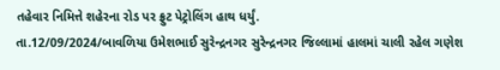તહેવાર નિમિત્તે શહેરના રોડ પર ફ્રુટ પેટ્રોલિંગ હાથ ધર્યું.
તા.12/09/2024/બાવળિયા ઉમેશભાઈ સુરેન્દ્રનગર સુરેન્દ્રનગર જિલ્લામાં હાલમાં ચાલી રહેલ ગણેશ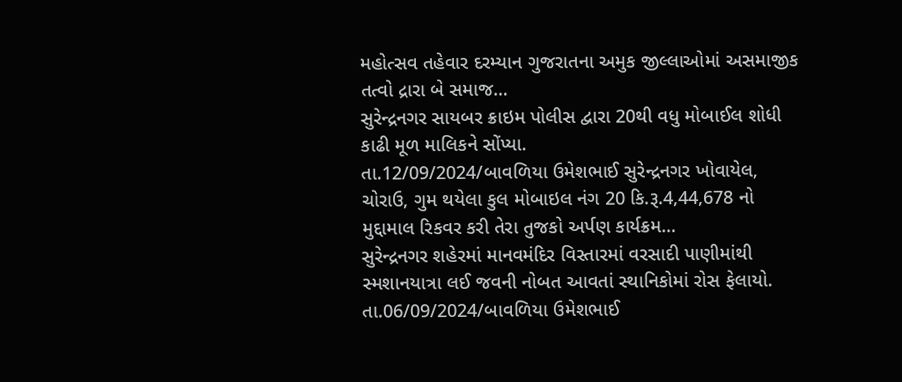મહોત્સવ તહેવાર દરમ્યાન ગુજરાતના અમુક જીલ્લાઓમાં અસમાજીક તત્વો દ્રારા બે સમાજ…
સુરેન્દ્રનગર સાયબર ક્રાઇમ પોલીસ દ્વારા 20થી વધુ મોબાઈલ શોધી કાઢી મૂળ માલિકને સોંપ્યા.
તા.12/09/2024/બાવળિયા ઉમેશભાઈ સુરેન્દ્રનગર ખોવાયેલ, ચોરાઉ, ગુમ થયેલા કુલ મોબાઇલ નંગ 20 કિ.રૂ.4,44,678 નો મુદ્દામાલ રિકવર કરી તેરા તુજકો અર્પણ કાર્યક્રમ…
સુરેન્દ્રનગર શહેરમાં માનવમંદિર વિસ્તારમાં વરસાદી પાણીમાંથી સ્મશાનયાત્રા લઈ જવની નોબત આવતાં સ્થાનિકોમાં રોસ ફેલાયો.
તા.06/09/2024/બાવળિયા ઉમેશભાઈ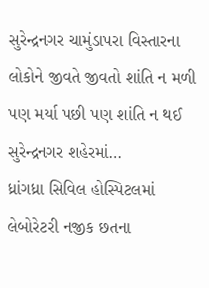સુરેન્દ્રનગર ચામુંડાપરા વિસ્તારના લોકોને જીવતે જીવતો શાંતિ ન મળી પણ મર્યા પછી પણ શાંતિ ન થઈ સુરેન્દ્રનગર શહેરમાં…
ધ્રાંગધ્રા સિવિલ હોસ્પિટલમાં લેબોરેટરી નજીક છતના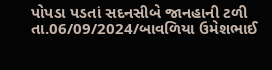પોપડા પડતાં સદનસીબે જાનહાની ટળી
તા.06/09/2024/બાવળિયા ઉમેશભાઈ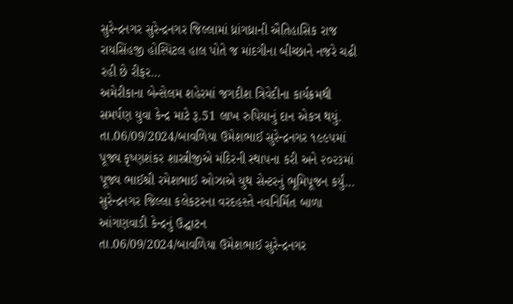સુરેન્દ્રનગર સુરેન્દ્રનગર જિલ્લામાં ધ્રાંગધ્રાની ઐતિહાસિક રાજ રાયસિંહજી હોસ્પિટલ હાલ પોતે જ માંદગીના બીચ્છાને નજરે ચઢી રહી છે રીફર…
અમેરીકાના બેન્સેલમ શહેરમાં જગદીશ ત્રિવેદીના કાર્યક્રમથી સમર્પણ યુવા કેન્દ્ર માટે રૂ.51 લાખ રુપિયાનું દાન એકત્ર થયું.
તા.06/09/2024/બાવળિયા ઉમેશભાઈ સુરેન્દ્રનગર ૧૯૯૫માં પૂજ્ય કૃષ્ણશંકર શાસ્ત્રીજીએ મંદિરની સ્થાપના કરી અને ૨૦૨૩માં પૂજ્ય ભાઈશ્રી રમેશભાઈ ઓઝાએ યુથ સેન્ટરનું ભૂમિપૂજન કર્યું…
સુરેન્દ્રનગર જિલ્લા કલેકટરના વરદહસ્તે નવનિર્મિત બાળા આંગણવાડી કેન્દ્રનું ઉદ્ઘાટન
તા.06/09/2024/બાવળિયા ઉમેશભાઈ સુરેન્દ્રનગર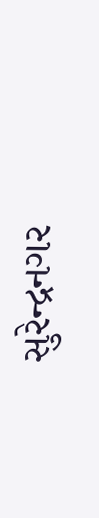સુરેન્દ્રનગર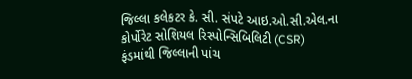જિલ્લા કલેકટર કે. સી. સંપટે આઇ.ઓ.સી.એલ.ના કોર્પોરેટ સોશિયલ રિસ્પોન્સિબિલિટી (CSR) ફંડમાંથી જિલ્લાની પાંચ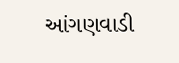આંગણવાડી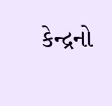કેન્દ્રનો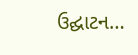ઉદ્ઘાટન…